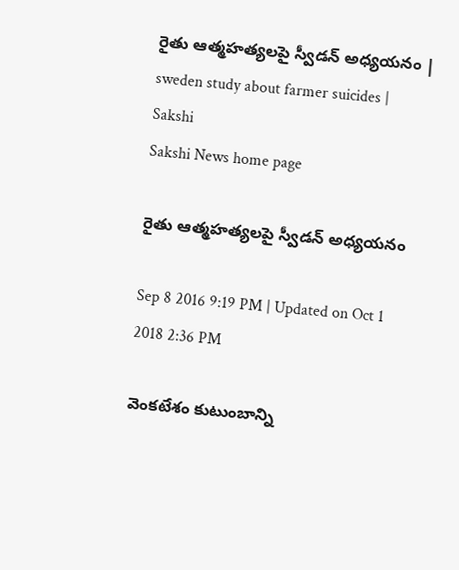రైతు ఆత్మహత్యలపై స్వీడన్‌ అధ్యయనం | sweden study about farmer suicides | Sakshi
Sakshi News home page

రైతు ఆత్మహత్యలపై స్వీడన్‌ అధ్యయనం

Sep 8 2016 9:19 PM | Updated on Oct 1 2018 2:36 PM

వెంకటేశం కుటుంబాన్ని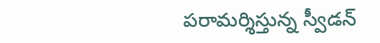పరామర్శిస్తున్న స్వీడన్‌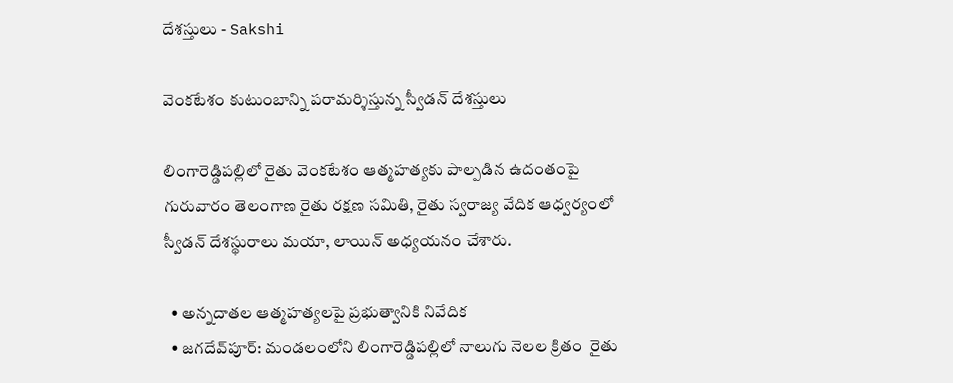దేశస్తులు - Sakshi

వెంకటేశం కుటుంబాన్ని పరామర్శిస్తున్న స్వీడన్‌ దేశస్తులు

లింగారెడ్డిపల్లిలో రైతు వెంకటేశం ఆత్మహత్యకు పాల్పడిన ఉదంతంపై గురువారం తెలంగాణ రైతు రక్షణ సమితి, రైతు స్వరాజ్య వేదిక ఆధ్వర్యంలో స్వీడన్‌ దేశస్థురాలు మయా, లాయిన్‌ అధ్యయనం చేశారు.

  • అన్నదాతల ఆత్మహత్యలపై ప్రభుత్వానికి నివేదిక
  • జగదేవ్‌పూర్‌: మండలంలోని లింగారెడ్డిపల్లిలో నాలుగు నెలల క్రితం  రైతు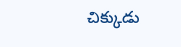చిక్కుడు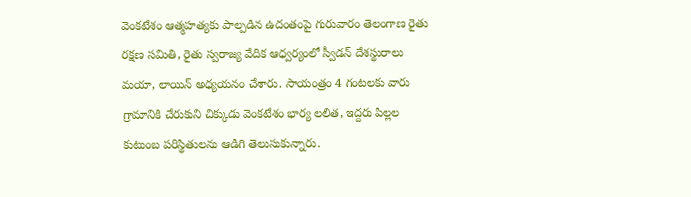వెంకటేశం ఆత్మహత్యకు పాల్పడిన ఉదంతంపై గురువారం తెలంగాణ రైతు రక్షణ సమితి, రైతు స్వరాజ్య వేదిక ఆధ్వర్యంలో స్వీడన్‌ దేశస్థురాలు మయా, లాయిన్‌ అధ్యయనం చేశారు. సాయంత్రం 4 గంటలకు వారు గ్రామానికి చేరుకుని చిక్కుడు వెంకటేశం భార్య లలిత, ఇద్దరు పిల్లల కుటుంబ పరిస్థితులను ఆడిగి తెలుసుకున్నారు.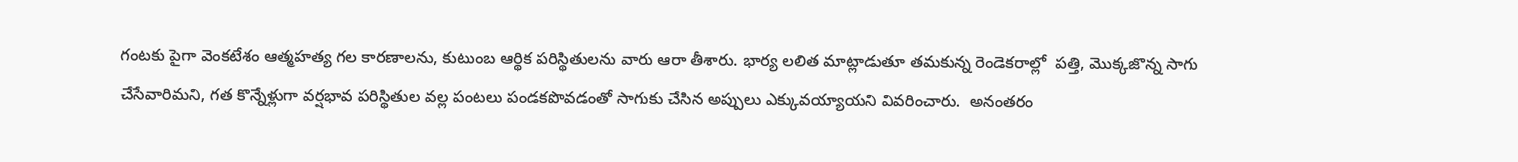గంటకు పైగా వెంకటేశం ఆత్మహత్య గల కారణాలను, కుటుంబ ఆర్థిక పరిస్థితులను వారు ఆరా తీశారు. భార్య లలిత మాట్లాడుతూ తమకున్న రెండెకరాల్లో  పత్తి, మొక్కజొన్న సాగు చేసేవారిమని, గత కొన్నేళ్లుగా వర్షభావ పరిస్థితుల వల్ల పంటలు పండకపొవడంతో సాగుకు చేసిన అప్పులు ఎక్కువయ్యాయని వివరించారు.  అనంతరం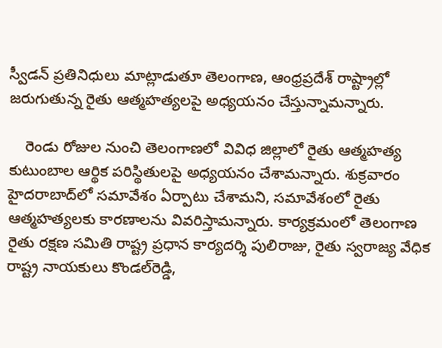స్వీడన్‌ ప్రతినిధులు మాట్లాడుతూ తెలంగాణ, ఆంధ్రప్రదేశ్‌ రాష్ట్రాల్లో జరుగుతున్న రైతు ఆత్మహత్యలపై అధ్యయనం చేస్తున్నామన్నారు.

    రెండు రోజుల నుంచి తెలంగాణలో వివిధ జిల్లాలో రైతు ఆత్మహత్య కుటుంబాల ఆర్థిక పరిస్థితులపై అధ్యయనం చేశామన్నారు. శుక్రవారం హైదరాబాద్‌లో సమావేశం ఏర్పాటు చేశామని, సమావేశంలో రైతు ఆత్మహత్యలకు కారణాలను వివరిస్తామన్నారు. కార్యక్రమంలో తెలంగాణ రైతు రక్షణ సమితి రాష్ట్ర ప్రధాన కార్యదర్శి పులిరాజు, రైతు స్వరాజ్య వేధిక రాష్ట్ర నాయకులు కొండల్‌రెడ్డి,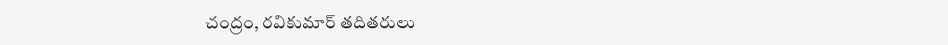చంద్రం, రవికుమార్‌ తదితరులు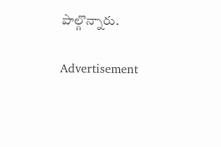పాల్గొన్నారు.

Advertisement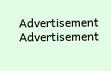Advertisement
Advertisement